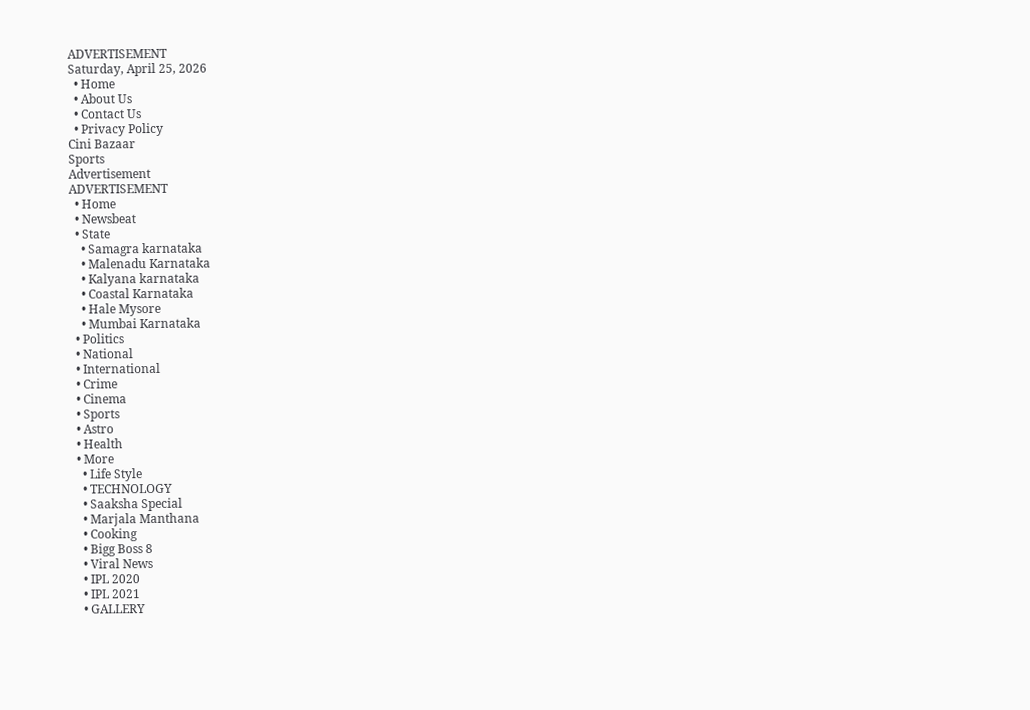ADVERTISEMENT
Saturday, April 25, 2026
  • Home
  • About Us
  • Contact Us
  • Privacy Policy
Cini Bazaar
Sports
Advertisement
ADVERTISEMENT
  • Home
  • Newsbeat
  • State
    • Samagra karnataka
    • Malenadu Karnataka
    • Kalyana karnataka
    • Coastal Karnataka
    • Hale Mysore
    • Mumbai Karnataka
  • Politics
  • National
  • International
  • Crime
  • Cinema
  • Sports
  • Astro
  • Health
  • More
    • Life Style
    • TECHNOLOGY
    • Saaksha Special
    • Marjala Manthana
    • Cooking
    • Bigg Boss 8
    • Viral News
    • IPL 2020
    • IPL 2021
    • GALLERY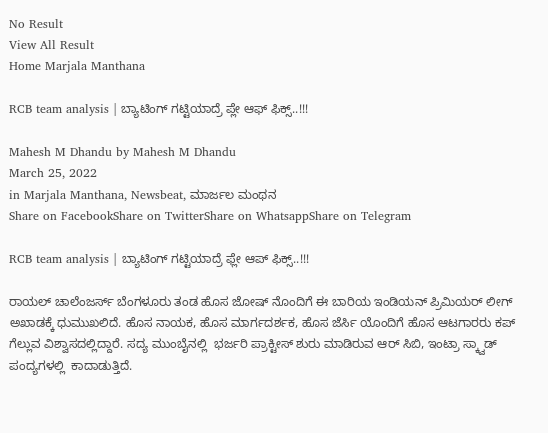No Result
View All Result
Home Marjala Manthana

RCB team analysis | ಬ್ಯಾಟಿಂಗ್ ಗಟ್ಟಿಯಾದ್ರೆ ಪ್ಲೇ ಆಫ್ ಫಿಕ್ಸ್..!!!

Mahesh M Dhandu by Mahesh M Dhandu
March 25, 2022
in Marjala Manthana, Newsbeat, ಮಾರ್ಜಲ ಮಂಥನ
Share on FacebookShare on TwitterShare on WhatsappShare on Telegram

RCB team analysis | ಬ್ಯಾಟಿಂಗ್ ಗಟ್ಟಿಯಾದ್ರೆ ಫ್ಲೇ ಆಪ್ ಫಿಕ್ಸ್..!!!

ರಾಯಲ್ ಚಾಲೆಂಜರ್ಸ್ ಬೆಂಗಳೂರು ತಂಡ ಹೊಸ ಜೋಷ್ ನೊಂದಿಗೆ ಈ ಬಾರಿಯ ಇಂಡಿಯನ್ ಪ್ರಿಮಿಯರ್ ಲೀಗ್ ಅಖಾಡಕ್ಕೆ ಧುಮುಖಲಿದೆ. ಹೊಸ ನಾಯಕ, ಹೊಸ ಮಾರ್ಗದರ್ಶಕ, ಹೊಸ ಜೆರ್ಸಿ ಯೊಂದಿಗೆ ಹೊಸ ಆಟಗಾರರು ಕಪ್ ಗೆಲ್ಲುವ ವಿಶ್ವಾಸದಲ್ಲಿದ್ದಾರೆ. ಸದ್ಯ ಮುಂಬೈನಲ್ಲಿ  ಭರ್ಜರಿ ಪ್ರಾಕ್ಟೀಸ್ ಶುರು ಮಾಡಿರುವ ಆರ್ ಸಿಬಿ, ಇಂಟ್ರಾ ಸ್ಕ್ವಾಡ್ ಪಂದ್ಯಗಳಲ್ಲಿ  ಕಾದಾಡುತ್ತಿದೆ.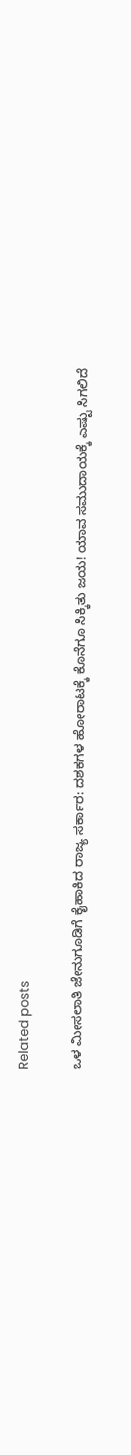Related posts

ಒಳ ಮೀಸಲಾತಿ ಜೇನುಗೂಡಿಗೆ ಕೈಹಾಕಿದ ರಾಜ್ಯ ಸರ್ಕಾರ: ದಶಕಗಳ ಹೋರಾಟಕ್ಕೆ ಕೊನೆಗೂ ಸಿಕ್ಕಿತು ಜಯ! ಯಾವ ಸಮುದಾಯಕ್ಕೆ ಎಷ್ಟು ಸಿಗಲಿದೆ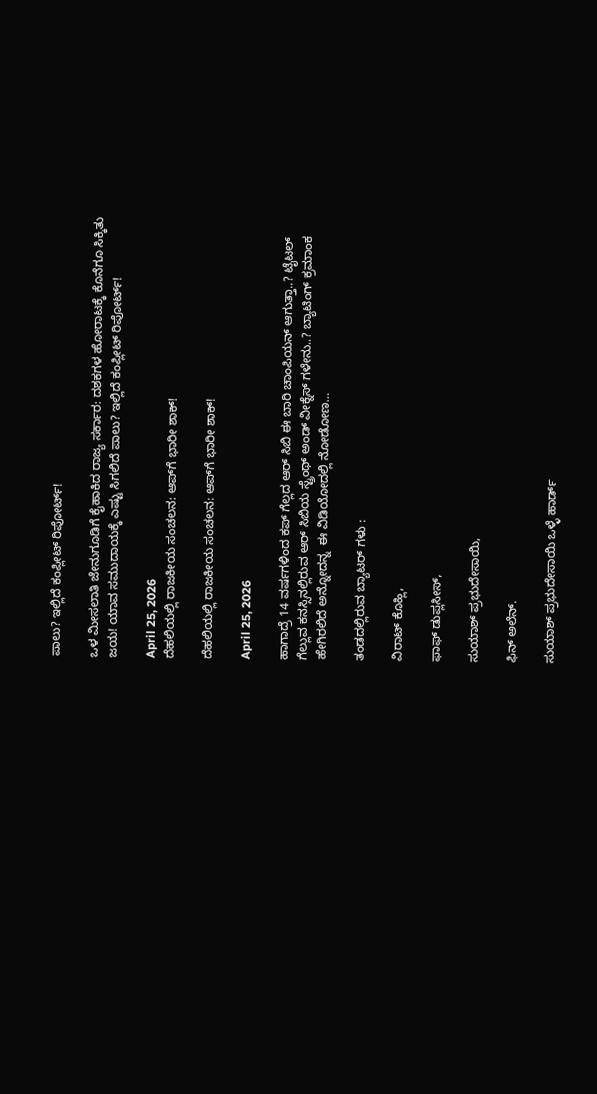ಪಾಲು? ಇಲ್ಲಿದೆ ಕಂಪ್ಲೀಟ್ ರಿಪೋರ್ಟ್!

ಒಳ ಮೀಸಲಾತಿ ಜೇನುಗೂಡಿಗೆ ಕೈಹಾಕಿದ ರಾಜ್ಯ ಸರ್ಕಾರ: ದಶಕಗಳ ಹೋರಾಟಕ್ಕೆ ಕೊನೆಗೂ ಸಿಕ್ಕಿತು ಜಯ! ಯಾವ ಸಮುದಾಯಕ್ಕೆ ಎಷ್ಟು ಸಿಗಲಿದೆ ಪಾಲು? ಇಲ್ಲಿದೆ ಕಂಪ್ಲೀಟ್ ರಿಪೋರ್ಟ್!

April 25, 2026
ದೆಹಲಿಯಲ್ಲಿ ರಾಜಕೀಯ ಸಂಚಲನ: ಆಪ್‌ಗೆ ಭಾರೀ ಶಾಕ್!

ದೆಹಲಿಯಲ್ಲಿ ರಾಜಕೀಯ ಸಂಚಲನ: ಆಪ್‌ಗೆ ಭಾರೀ ಶಾಕ್!

April 25, 2026

ಹಾಗಾದ್ರೆ 14 ವರ್ಷಗಳಿಂದ ಕಪ್ ಗೆಲ್ಲದ ಆರ್ ಸಿಬಿ ಈ ಬಾರಿ ಚಾಂಪಿಯನ್ ಆಗುತ್ತಾ..? ಟೈಟಲ್ ಗೆಲ್ಲುವ ಕನಸ್ಸಿನಲ್ಲಿರುವ ಆರ್ ಸಿಬಿಯ ಸ್ಟ್ರೆಂಥ್ ಅಂಡ್ ವೀಕ್ನೆಸ್ ಗಳೇನು..? ಬ್ಯಾಟಿಂಗ್ ಕ್ರಮಾಂಕ ಹೇಗಿರಲಿದೆ ಅನ್ನೋದನ್ನ  ಈ ವಿಡಿಯೋದಲ್ಲಿ ನೋಡೋಣ…

ತಂಡದಲ್ಲಿರುವ ಬ್ಯಾಟರ್ ಗಳು :

ವಿರಾಟ್ ಕೊಹ್ಲಿ,

ಫಾಫ್ ಡುಪ್ಲಸೀಸ್,

ಸುಯಾಶ್ ಪ್ರಭುದೇಸಾಯಿ,

ಫಿನ್ ಅಲೆನ್.

ಸುಯಾಶ್ ಪ್ರಭುದೇಸಾಯಿ ಒಳ್ಳೆ ಹಾರ್ಡ್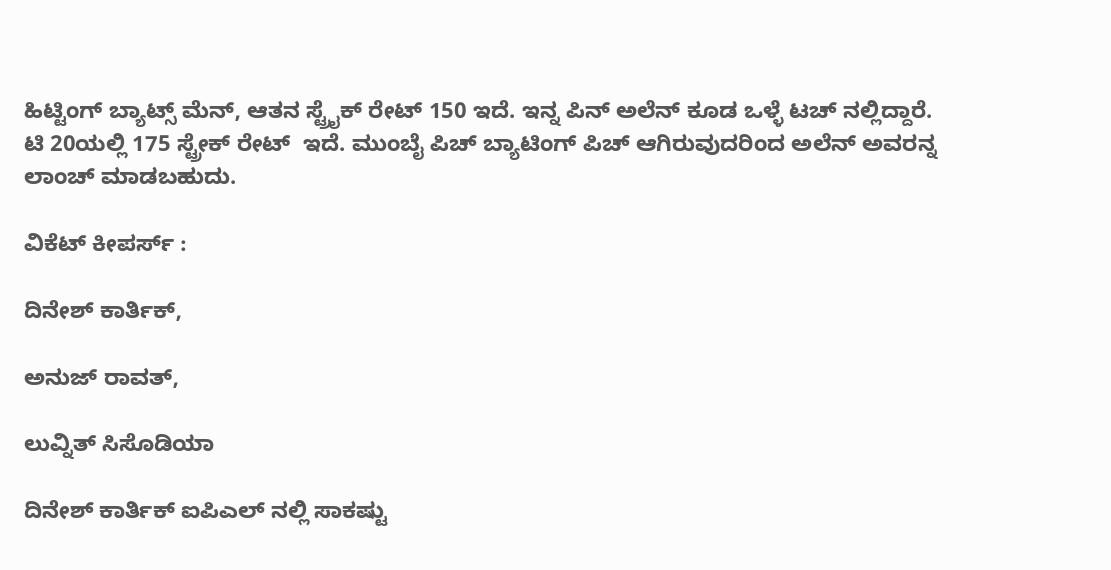ಹಿಟ್ಟಿಂಗ್ ಬ್ಯಾಟ್ಸ್ ಮೆನ್, ಆತನ ಸ್ಟ್ರೈಕ್ ರೇಟ್ 150 ಇದೆ. ಇನ್ನ ಪಿನ್ ಅಲೆನ್ ಕೂಡ ಒಳ್ಳೆ ಟಚ್ ನಲ್ಲಿದ್ದಾರೆ. ಟಿ 20ಯಲ್ಲಿ 175 ಸ್ಟ್ರೇಕ್ ರೇಟ್  ಇದೆ. ಮುಂಬೈ ಪಿಚ್ ಬ್ಯಾಟಿಂಗ್ ಪಿಚ್ ಆಗಿರುವುದರಿಂದ ಅಲೆನ್ ಅವರನ್ನ ಲಾಂಚ್ ಮಾಡಬಹುದು.

ವಿಕೆಟ್ ಕೀಪರ್ಸ್ :

ದಿನೇಶ್ ಕಾರ್ತಿಕ್,

ಅನುಜ್ ರಾವತ್,

ಲುವ್ನಿತ್ ಸಿಸೊಡಿಯಾ

ದಿನೇಶ್ ಕಾರ್ತಿಕ್ ಐಪಿಎಲ್ ನಲ್ಲಿ ಸಾಕಷ್ಟು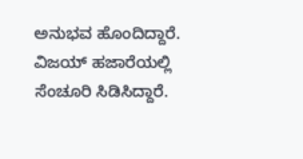ಅನುಭವ ಹೊಂದಿದ್ದಾರೆ. ವಿಜಯ್ ಹಜಾರೆಯಲ್ಲಿ ಸೆಂಚೂರಿ ಸಿಡಿಸಿದ್ದಾರೆ.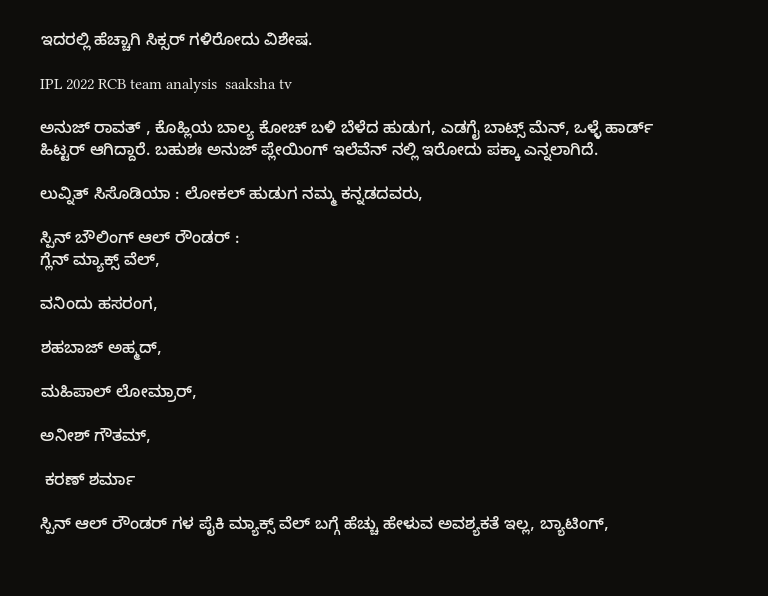ಇದರಲ್ಲಿ ಹೆಚ್ಚಾಗಿ ಸಿಕ್ಸರ್ ಗಳಿರೋದು ವಿಶೇಷ.

IPL 2022 RCB team analysis  saaksha tv

ಅನುಜ್ ರಾವತ್ , ಕೊಹ್ಲಿಯ ಬಾಲ್ಯ ಕೋಚ್ ಬಳಿ ಬೆಳೆದ ಹುಡುಗ, ಎಡಗೈ ಬಾಟ್ಸ್ ಮೆನ್, ಒಳ್ಳೆ ಹಾರ್ಡ್ ಹಿಟ್ಟರ್ ಆಗಿದ್ದಾರೆ. ಬಹುಶಃ ಅನುಜ್ ಪ್ಲೇಯಿಂಗ್ ಇಲೆವೆನ್ ನಲ್ಲಿ ಇರೋದು ಪಕ್ಕಾ ಎನ್ನಲಾಗಿದೆ.

ಲುವ್ನಿತ್ ಸಿಸೊಡಿಯಾ : ಲೋಕಲ್ ಹುಡುಗ ನಮ್ಮ ಕನ್ನಡದವರು,

ಸ್ಪಿನ್ ಬೌಲಿಂಗ್ ಆಲ್ ರೌಂಡರ್ :
ಗ್ಲೆನ್ ಮ್ಯಾಕ್ಸ್ ವೆಲ್,

ವನಿಂದು ಹಸರಂಗ,

ಶಹಬಾಜ್ ಅಹ್ಮದ್,

ಮಹಿಪಾಲ್ ಲೋಮ್ರಾರ್,

ಅನೀಶ್ ಗೌತಮ್,

 ಕರಣ್ ಶರ್ಮಾ

ಸ್ಪಿನ್ ಆಲ್ ರೌಂಡರ್ ಗಳ ಪೈಕಿ ಮ್ಯಾಕ್ಸ್ ವೆಲ್ ಬಗ್ಗೆ ಹೆಚ್ಚು ಹೇಳುವ ಅವಶ್ಯಕತೆ ಇಲ್ಲ, ಬ್ಯಾಟಿಂಗ್,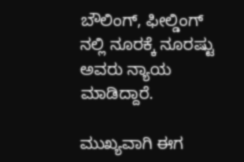ಬೌಲಿಂಗ್, ಫೀಲ್ಡಿಂಗ್ ನಲ್ಲಿ ನೂರಕ್ಕೆ ನೂರಷ್ಟು ಅವರು ನ್ಯಾಯ ಮಾಡಿದ್ದಾರೆ.

ಮುಖ್ಯವಾಗಿ ಈಗ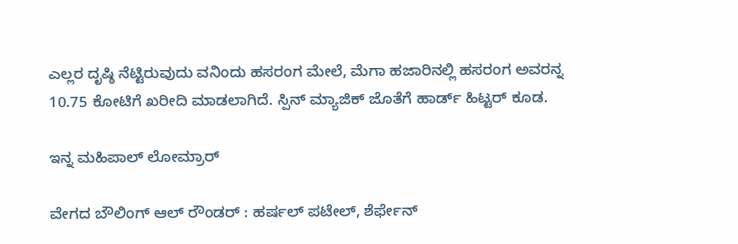ಎಲ್ಲರ ದೃಷ್ಠಿ ನೆಟ್ಟಿರುವುದು ವನಿಂದು ಹಸರಂಗ ಮೇಲೆ, ಮೆಗಾ ಹಜಾರಿನಲ್ಲಿ ಹಸರಂಗ ಅವರನ್ನ 10.75 ಕೋಟಿಗೆ ಖರೀದಿ ಮಾಡಲಾಗಿದೆ. ಸ್ಪಿನ್ ಮ್ಯಾಜಿಕ್ ಜೊತೆಗೆ ಹಾರ್ಡ್ ಹಿಟ್ಟರ್ ಕೂಡ.

ಇನ್ನ ಮಹಿಪಾಲ್ ಲೋಮ್ರಾರ್

ವೇಗದ ಬೌಲಿಂಗ್ ಆಲ್ ರೌಂಡರ್ : ಹರ್ಷಲ್ ಪಟೇಲ್, ಶೆರ್ಫೇನ್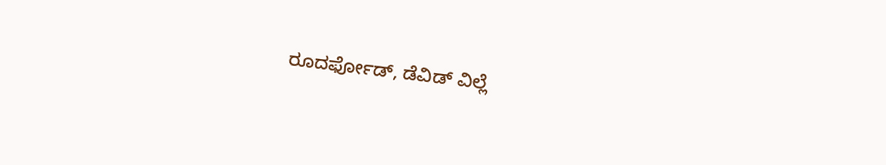ರೂದರ್ಫೋಡ್, ಡೆವಿಡ್ ವಿಲ್ಲೆ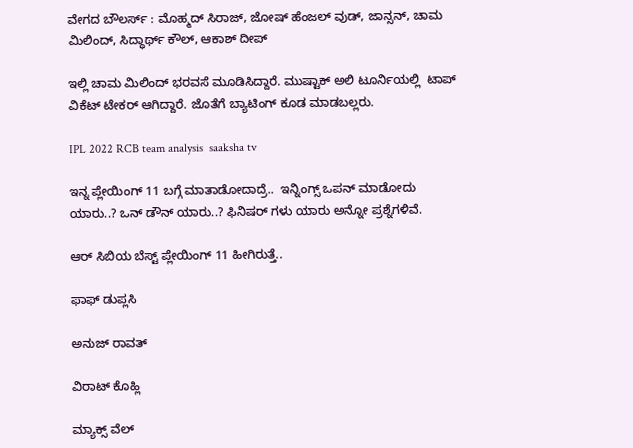ವೇಗದ ಬೌಲರ್ಸ್ : ಮೊಹ್ಮದ್ ಸಿರಾಜ್, ಜೋಷ್ ಹೆಂಜಲ್ ವುಡ್, ಜಾನ್ಸನ್, ಚಾಮ ಮಿಲಿಂದ್, ಸಿದ್ಧಾರ್ಥ್ ಕೌಲ್, ಆಕಾಶ್ ದೀಪ್

ಇಲ್ಲಿ ಚಾಮ ಮಿಲಿಂದ್ ಭರವಸೆ ಮೂಡಿಸಿದ್ದಾರೆ. ಮುಷ್ಟಾಕ್ ಅಲಿ ಟೂರ್ನಿಯಲ್ಲಿ  ಟಾಪ್ ವಿಕೆಟ್ ಟೇಕರ್ ಆಗಿದ್ದಾರೆ. ಜೊತೆಗೆ ಬ್ಯಾಟಿಂಗ್ ಕೂಡ ಮಾಡಬಲ್ಲರು.

IPL 2022 RCB team analysis  saaksha tv

ಇನ್ನ ಪ್ಲೇಯಿಂಗ್ 11 ಬಗ್ಗೆ ಮಾತಾಡೋದಾದ್ರೆ..  ಇನ್ನಿಂಗ್ಸ್ ಒಪನ್ ಮಾಡೋದು ಯಾರು..? ಒನ್ ಡೌನ್ ಯಾರು..? ಫಿನಿಷರ್ ಗಳು ಯಾರು ಅನ್ನೋ ಪ್ರಶ್ನೆಗಳಿವೆ.

ಆರ್ ಸಿಬಿಯ ಬೆಸ್ಟ್ ಪ್ಲೇಯಿಂಗ್ 11 ಹೀಗಿರುತ್ತೆ..

ಫಾಫ್ ಡುಪ್ಲಸಿ

ಅನುಜ್ ರಾವತ್

ವಿರಾಟ್ ಕೊಹ್ಲಿ

ಮ್ಯಾಕ್ಸ್ ವೆಲ್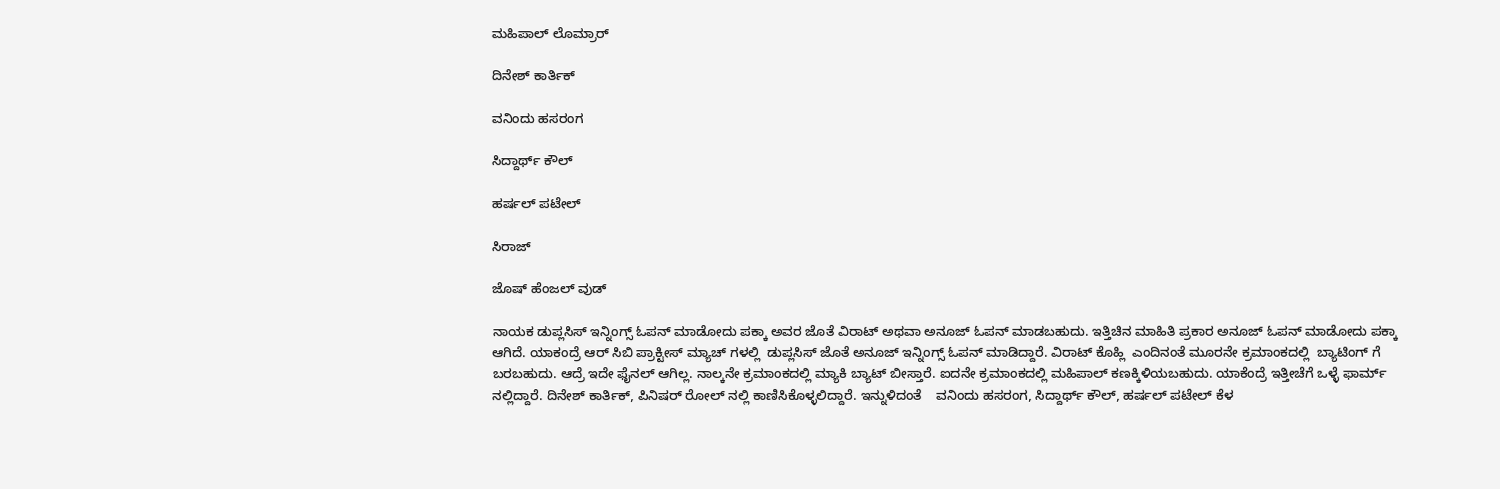ಮಹಿಪಾಲ್ ಲೊಮ್ರಾರ್

ದಿನೇಶ್ ಕಾರ್ತಿಕ್

ವನಿಂದು ಹಸರಂಗ

ಸಿದ್ದಾರ್ಥ್ ಕೌಲ್

ಹರ್ಷಲ್ ಪಟೇಲ್

ಸಿರಾಜ್

ಜೊಷ್ ಹೆಂಜಲ್ ವುಡ್

ನಾಯಕ ಡುಪ್ಲಸಿಸ್ ಇನ್ನಿಂಗ್ಸ್ ಓಪನ್ ಮಾಡೋದು ಪಕ್ಕಾ ಅವರ ಜೊತೆ ವಿರಾಟ್ ಅಥವಾ ಅನೂಜ್ ಓಪನ್ ಮಾಡಬಹುದು. ಇತ್ತಿಚಿನ ಮಾಹಿತಿ ಪ್ರಕಾರ ಅನೂಜ್ ಓಪನ್ ಮಾಡೋದು ಪಕ್ಕಾ ಆಗಿದೆ. ಯಾಕಂದ್ರೆ ಆರ್ ಸಿಬಿ ಪ್ರಾಕ್ಟೀಸ್ ಮ್ಯಾಚ್ ಗಳಲ್ಲಿ  ಡುಪ್ಲಸಿಸ್ ಜೊತೆ ಅನೂಜ್ ಇನ್ನಿಂಗ್ಸ್ ಓಪನ್ ಮಾಡಿದ್ದಾರೆ. ವಿರಾಟ್ ಕೊಹ್ಲಿ  ಎಂದಿನಂತೆ ಮೂರನೇ ಕ್ರಮಾಂಕದಲ್ಲಿ  ಬ್ಯಾಟಿಂಗ್ ಗೆ ಬರಬಹುದು. ಆದ್ರೆ ಇದೇ ಫೈನಲ್ ಆಗಿಲ್ಲ. ನಾಲ್ಕನೇ ಕ್ರಮಾಂಕದಲ್ಲಿ ಮ್ಯಾಕಿ ಬ್ಯಾಟ್ ಬೀಸ್ತಾರೆ. ಐದನೇ ಕ್ರಮಾಂಕದಲ್ಲಿ ಮಹಿಪಾಲ್ ಕಣಕ್ಕಿಳಿಯಬಹುದು. ಯಾಕೆಂದ್ರೆ ಇತ್ತೀಚೆಗೆ ಒಳ್ಳೆ ಫಾರ್ಮ್ ನಲ್ಲಿದ್ದಾರೆ. ದಿನೇಶ್ ಕಾರ್ತಿಕ್, ಪಿನಿಷರ್ ರೋಲ್ ನಲ್ಲಿ ಕಾಣಿಸಿಕೊಳ್ಳಲಿದ್ದಾರೆ. ಇನ್ನುಳಿದಂತೆ    ವನಿಂದು ಹಸರಂಗ, ಸಿದ್ದಾರ್ಥ್ ಕೌಲ್, ಹರ್ಷಲ್ ಪಟೇಲ್ ಕೆಳ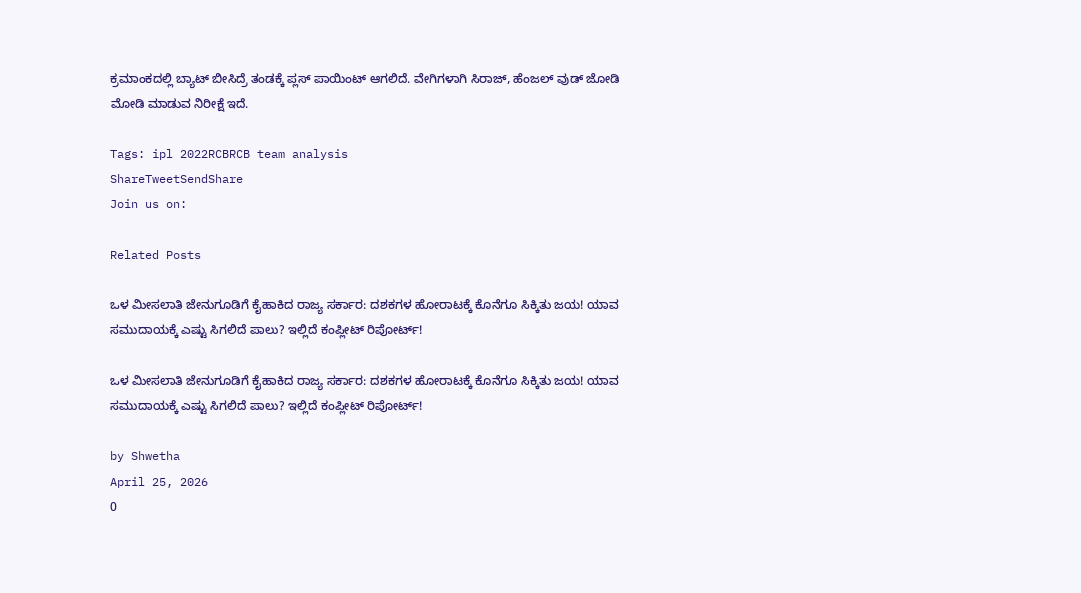ಕ್ರಮಾಂಕದಲ್ಲಿ ಬ್ಯಾಟ್ ಬೀಸಿದ್ರೆ ತಂಡಕ್ಕೆ ಪ್ಲಸ್ ಪಾಯಿಂಟ್ ಆಗಲಿದೆ. ವೇಗಿಗಳಾಗಿ ಸಿರಾಜ್, ಹೆಂಜಲ್ ವುಡ್ ಜೋಡಿ ಮೋಡಿ ಮಾಡುವ ನಿರೀಕ್ಷೆ ಇದೆ.

Tags: ipl 2022RCBRCB team analysis
ShareTweetSendShare
Join us on:

Related Posts

ಒಳ ಮೀಸಲಾತಿ ಜೇನುಗೂಡಿಗೆ ಕೈಹಾಕಿದ ರಾಜ್ಯ ಸರ್ಕಾರ: ದಶಕಗಳ ಹೋರಾಟಕ್ಕೆ ಕೊನೆಗೂ ಸಿಕ್ಕಿತು ಜಯ! ಯಾವ ಸಮುದಾಯಕ್ಕೆ ಎಷ್ಟು ಸಿಗಲಿದೆ ಪಾಲು? ಇಲ್ಲಿದೆ ಕಂಪ್ಲೀಟ್ ರಿಪೋರ್ಟ್!

ಒಳ ಮೀಸಲಾತಿ ಜೇನುಗೂಡಿಗೆ ಕೈಹಾಕಿದ ರಾಜ್ಯ ಸರ್ಕಾರ: ದಶಕಗಳ ಹೋರಾಟಕ್ಕೆ ಕೊನೆಗೂ ಸಿಕ್ಕಿತು ಜಯ! ಯಾವ ಸಮುದಾಯಕ್ಕೆ ಎಷ್ಟು ಸಿಗಲಿದೆ ಪಾಲು? ಇಲ್ಲಿದೆ ಕಂಪ್ಲೀಟ್ ರಿಪೋರ್ಟ್!

by Shwetha
April 25, 2026
0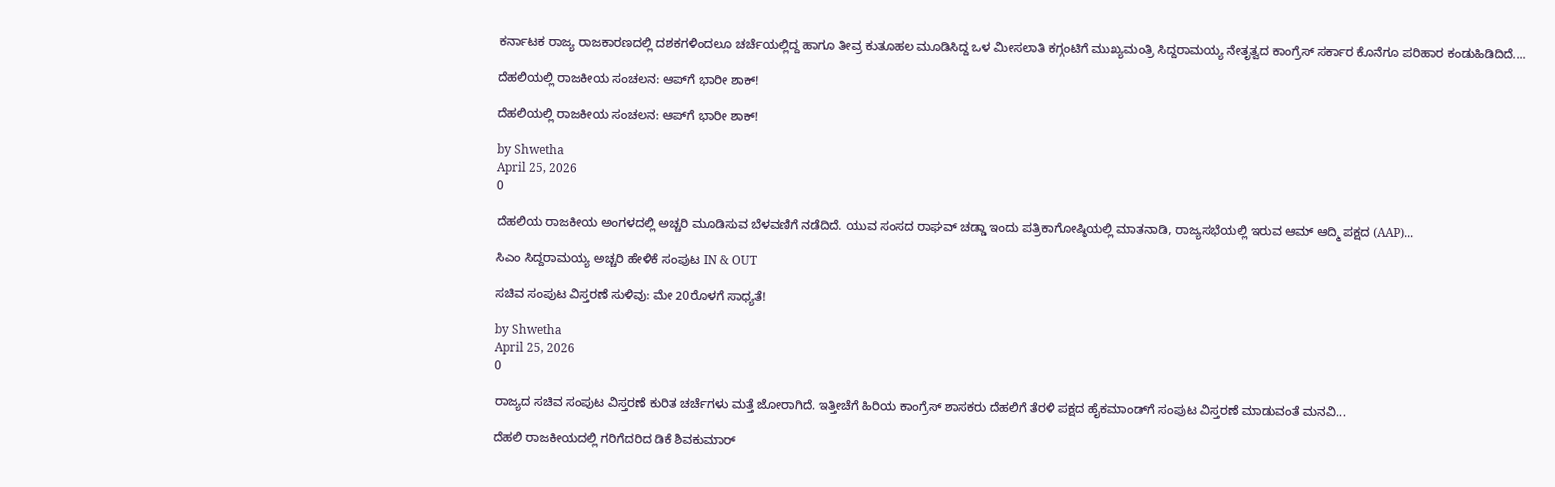ಕರ್ನಾಟಕ ರಾಜ್ಯ ರಾಜಕಾರಣದಲ್ಲಿ ದಶಕಗಳಿಂದಲೂ ಚರ್ಚೆಯಲ್ಲಿದ್ದ ಹಾಗೂ ತೀವ್ರ ಕುತೂಹಲ ಮೂಡಿಸಿದ್ದ ಒಳ ಮೀಸಲಾತಿ ಕಗ್ಗಂಟಿಗೆ ಮುಖ್ಯಮಂತ್ರಿ ಸಿದ್ದರಾಮಯ್ಯ ನೇತೃತ್ವದ ಕಾಂಗ್ರೆಸ್ ಸರ್ಕಾರ ಕೊನೆಗೂ ಪರಿಹಾರ ಕಂಡುಹಿಡಿದಿದೆ....

ದೆಹಲಿಯಲ್ಲಿ ರಾಜಕೀಯ ಸಂಚಲನ: ಆಪ್‌ಗೆ ಭಾರೀ ಶಾಕ್!

ದೆಹಲಿಯಲ್ಲಿ ರಾಜಕೀಯ ಸಂಚಲನ: ಆಪ್‌ಗೆ ಭಾರೀ ಶಾಕ್!

by Shwetha
April 25, 2026
0

ದೆಹಲಿಯ ರಾಜಕೀಯ ಅಂಗಳದಲ್ಲಿ ಅಚ್ಚರಿ ಮೂಡಿಸುವ ಬೆಳವಣಿಗೆ ನಡೆದಿದೆ. ಯುವ ಸಂಸದ ರಾಘವ್ ಚಡ್ಡಾ ಇಂದು ಪತ್ರಿಕಾಗೋಷ್ಠಿಯಲ್ಲಿ ಮಾತನಾಡಿ, ರಾಜ್ಯಸಭೆಯಲ್ಲಿ ಇರುವ ಆಮ್ ಆದ್ಮಿ ಪಕ್ಷದ (AAP)...

ಸಿಎಂ ಸಿದ್ದರಾಮಯ್ಯ ಅಚ್ಚರಿ ಹೇಳಿಕೆ ಸಂಪುಟ IN & OUT

ಸಚಿವ ಸಂಪುಟ ವಿಸ್ತರಣೆ ಸುಳಿವು: ಮೇ 20ರೊಳಗೆ ಸಾಧ್ಯತೆ!

by Shwetha
April 25, 2026
0

ರಾಜ್ಯದ ಸಚಿವ ಸಂಪುಟ ವಿಸ್ತರಣೆ ಕುರಿತ ಚರ್ಚೆಗಳು ಮತ್ತೆ ಜೋರಾಗಿದೆ. ಇತ್ತೀಚೆಗೆ ಹಿರಿಯ ಕಾಂಗ್ರೆಸ್ ಶಾಸಕರು ದೆಹಲಿಗೆ ತೆರಳಿ ಪಕ್ಷದ ಹೈಕಮಾಂಡ್‌ಗೆ ಸಂಪುಟ ವಿಸ್ತರಣೆ ಮಾಡುವಂತೆ ಮನವಿ...

ದೆಹಲಿ ರಾಜಕೀಯದಲ್ಲಿ ಗರಿಗೆದರಿದ ಡಿಕೆ ಶಿವಕುಮಾರ್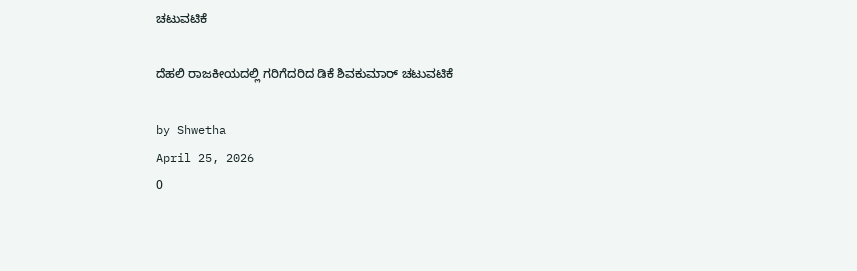ಚಟುವಟಿಕೆ

ದೆಹಲಿ ರಾಜಕೀಯದಲ್ಲಿ ಗರಿಗೆದರಿದ ಡಿಕೆ ಶಿವಕುಮಾರ್ ಚಟುವಟಿಕೆ

by Shwetha
April 25, 2026
0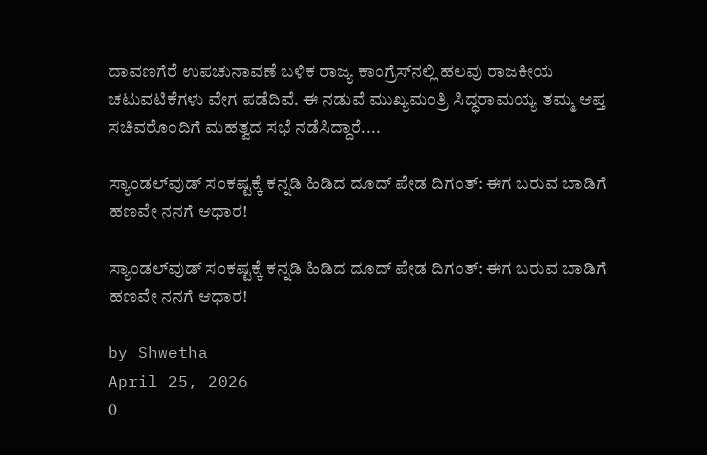ದಾವಣಗೆರೆ ಉಪಚುನಾವಣೆ ಬಳಿಕ ರಾಜ್ಯ ಕಾಂಗ್ರೆಸ್‌ನಲ್ಲಿ ಹಲವು ರಾಜಕೀಯ ಚಟುವಟಿಕೆಗಳು ವೇಗ ಪಡೆದಿವೆ. ಈ ನಡುವೆ ಮುಖ್ಯಮಂತ್ರಿ ಸಿದ್ಧರಾಮಯ್ಯ ತಮ್ಮ ಆಪ್ತ ಸಚಿವರೊಂದಿಗೆ ಮಹತ್ವದ ಸಭೆ ನಡೆಸಿದ್ದಾರೆ....

ಸ್ಯಾಂಡಲ್‌ವುಡ್ ಸಂಕಷ್ಟಕ್ಕೆ ಕನ್ನಡಿ ಹಿಡಿದ ದೂದ್ ಪೇಡ ದಿಗಂತ್: ಈಗ ಬರುವ ಬಾಡಿಗೆ ಹಣವೇ ನನಗೆ ಆಧಾರ!

ಸ್ಯಾಂಡಲ್‌ವುಡ್ ಸಂಕಷ್ಟಕ್ಕೆ ಕನ್ನಡಿ ಹಿಡಿದ ದೂದ್ ಪೇಡ ದಿಗಂತ್: ಈಗ ಬರುವ ಬಾಡಿಗೆ ಹಣವೇ ನನಗೆ ಆಧಾರ!

by Shwetha
April 25, 2026
0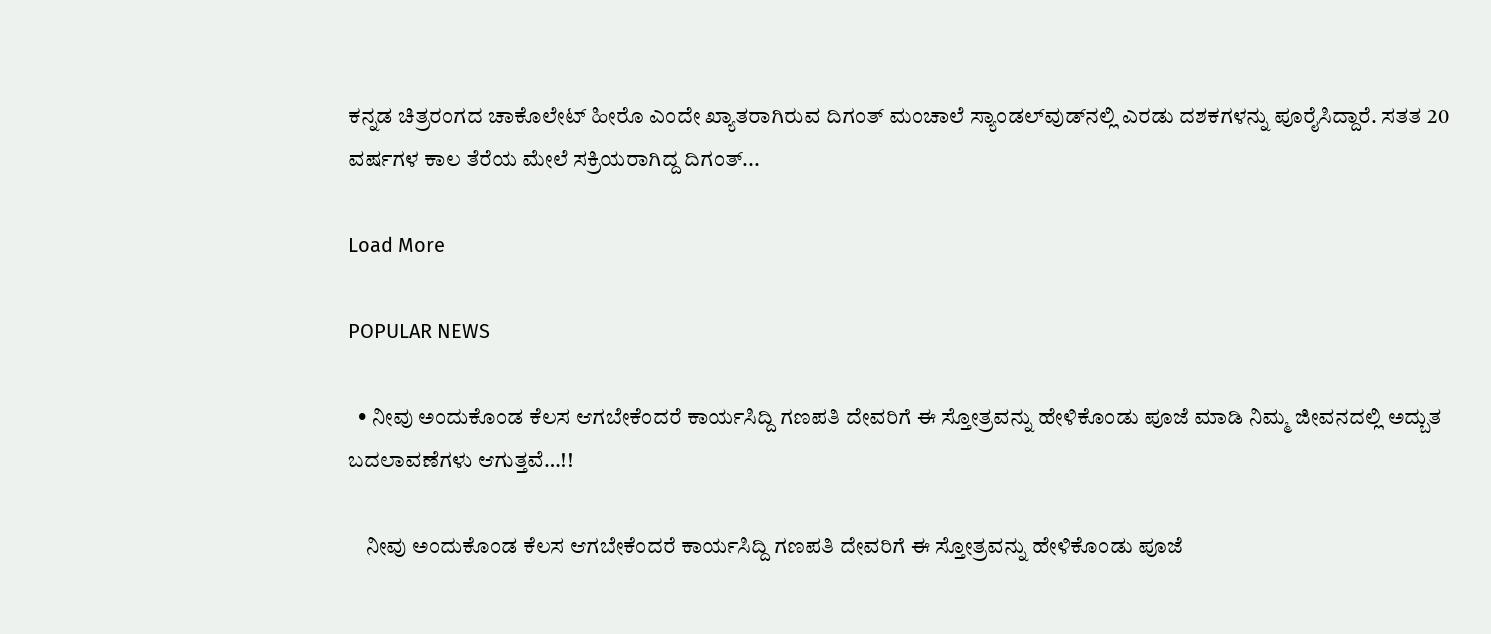ಕನ್ನಡ ಚಿತ್ರರಂಗದ ಚಾಕೊಲೇಟ್ ಹೀರೊ ಎಂದೇ ಖ್ಯಾತರಾಗಿರುವ ದಿಗಂತ್ ಮಂಚಾಲೆ ಸ್ಯಾಂಡಲ್‌ವುಡ್‌ನಲ್ಲಿ ಎರಡು ದಶಕಗಳನ್ನು ಪೂರೈಸಿದ್ದಾರೆ. ಸತತ 20 ವರ್ಷಗಳ ಕಾಲ ತೆರೆಯ ಮೇಲೆ ಸಕ್ರಿಯರಾಗಿದ್ದ ದಿಗಂತ್...

Load More

POPULAR NEWS

  • ನೀವು ಅಂದುಕೊಂಡ ಕೆಲಸ ಆಗಬೇಕೆಂದರೆ ಕಾರ್ಯಸಿದ್ದಿ ಗಣಪತಿ ದೇವರಿಗೆ ಈ ಸ್ತೋತ್ರವನ್ನು ಹೇಳಿಕೊಂಡು ಪೂಜೆ ಮಾಡಿ ನಿಮ್ಮ ಜೀವನದಲ್ಲಿ ಅದ್ಬುತ ಬದಲಾವಣೆಗಳು ಆಗುತ್ತವೆ…!!

    ನೀವು ಅಂದುಕೊಂಡ ಕೆಲಸ ಆಗಬೇಕೆಂದರೆ ಕಾರ್ಯಸಿದ್ದಿ ಗಣಪತಿ ದೇವರಿಗೆ ಈ ಸ್ತೋತ್ರವನ್ನು ಹೇಳಿಕೊಂಡು ಪೂಜೆ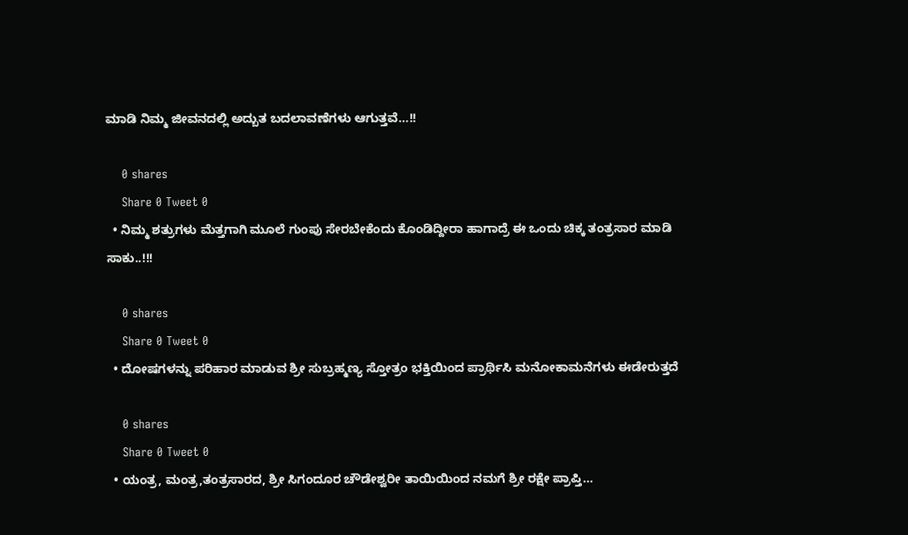ಮಾಡಿ ನಿಮ್ಮ ಜೀವನದಲ್ಲಿ ಅದ್ಬುತ ಬದಲಾವಣೆಗಳು ಆಗುತ್ತವೆ…!!

    0 shares
    Share 0 Tweet 0
  • ನಿಮ್ಮ ಶತ್ರುಗಳು ಮೆತ್ತಗಾಗಿ ಮೂಲೆ ಗುಂಪು ಸೇರಬೇಕೆಂದು ಕೊಂಡಿದ್ದೀರಾ ಹಾಗಾದ್ರೆ ಈ ಒಂದು ಚಿಕ್ಕ ತಂತ್ರಸಾರ ಮಾಡಿ ಸಾಕು..!!!

    0 shares
    Share 0 Tweet 0
  • ದೋಷಗಳನ್ನು ಪರಿಹಾರ ಮಾಡುವ ಶ್ರೀ ಸುಬ್ರಹ್ಮಣ್ಯ ಸ್ತೋತ್ರಂ ಭಕ್ತಿಯಿಂದ ಪ್ರಾರ್ಥಿಸಿ ಮನೋಕಾಮನೆಗಳು ಈಡೇರುತ್ತದೆ

    0 shares
    Share 0 Tweet 0
  • ಯಂತ್ರ, ಮಂತ್ರ,ತಂತ್ರಸಾರದ, ಶ್ರೀ ಸಿಗಂದೂರ ಚೌಡೇಶ್ವರೀ ತಾಯಿಯಿಂದ ನಮಗೆ ಶ್ರೀ ರಕ್ಷೇ ಪ್ರಾಪ್ತಿ…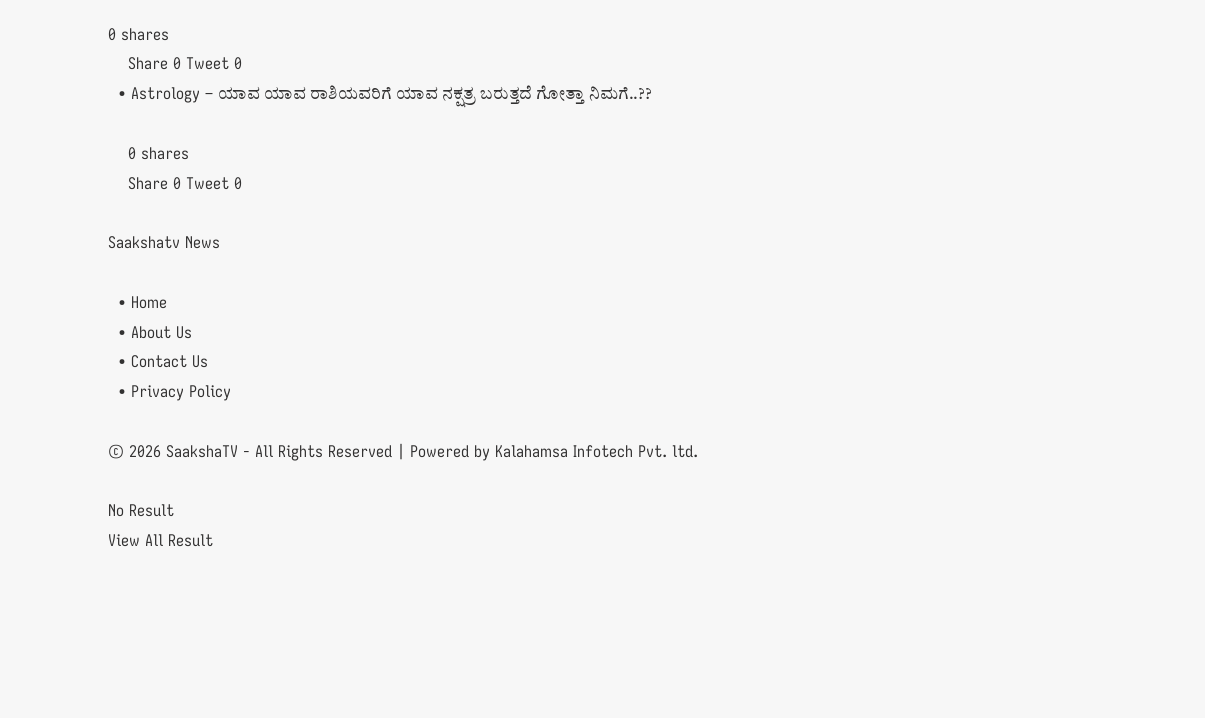0 shares
    Share 0 Tweet 0
  • Astrology – ಯಾವ ಯಾವ ರಾಶಿಯವರಿಗೆ ಯಾವ ನಕ್ಷತ್ರ ಬರುತ್ತದೆ ಗೋತ್ತಾ ನಿಮಗೆ..??

    0 shares
    Share 0 Tweet 0

Saakshatv News

  • Home
  • About Us
  • Contact Us
  • Privacy Policy

© 2026 SaakshaTV - All Rights Reserved | Powered by Kalahamsa Infotech Pvt. ltd.

No Result
View All Result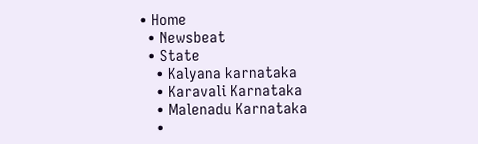• Home
  • Newsbeat
  • State
    • Kalyana karnataka
    • Karavali Karnataka
    • Malenadu Karnataka
    •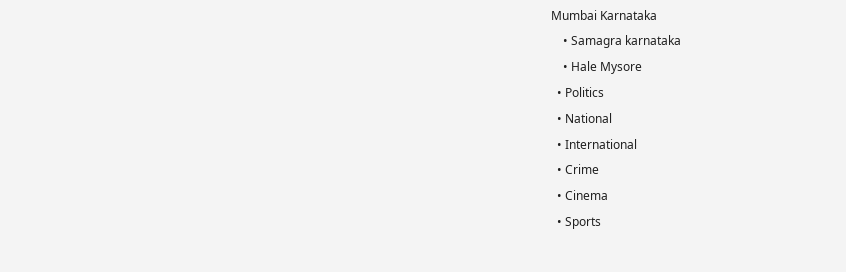Mumbai Karnataka
    • Samagra karnataka
    • Hale Mysore
  • Politics
  • National
  • International
  • Crime
  • Cinema
  • Sports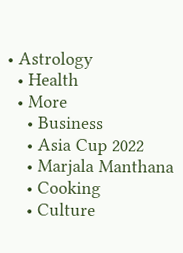• Astrology
  • Health
  • More
    • Business
    • Asia Cup 2022
    • Marjala Manthana
    • Cooking
    • Culture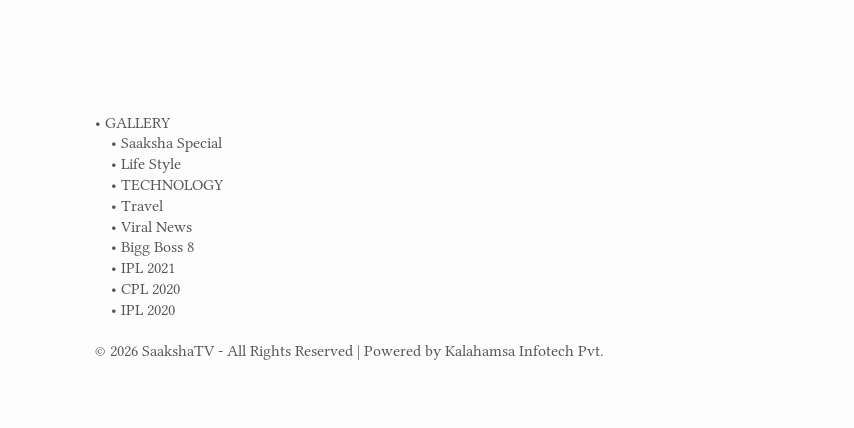• GALLERY
    • Saaksha Special
    • Life Style
    • TECHNOLOGY
    • Travel
    • Viral News
    • Bigg Boss 8
    • IPL 2021
    • CPL 2020
    • IPL 2020

© 2026 SaakshaTV - All Rights Reserved | Powered by Kalahamsa Infotech Pvt.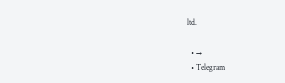ltd.

  • →
  • Telegram